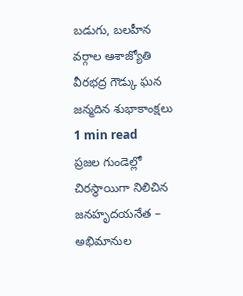బడుగు, బలహీన వర్గాల ఆశాజ్యోతి వీరభద్ర గౌడ్కు ఘన జన్మదిన శుభాకాంక్షలు
1 min read
ప్రజల గుండెల్లో చిరస్థాయిగా నిలిచిన జనహృదయనేత – అభిమానుల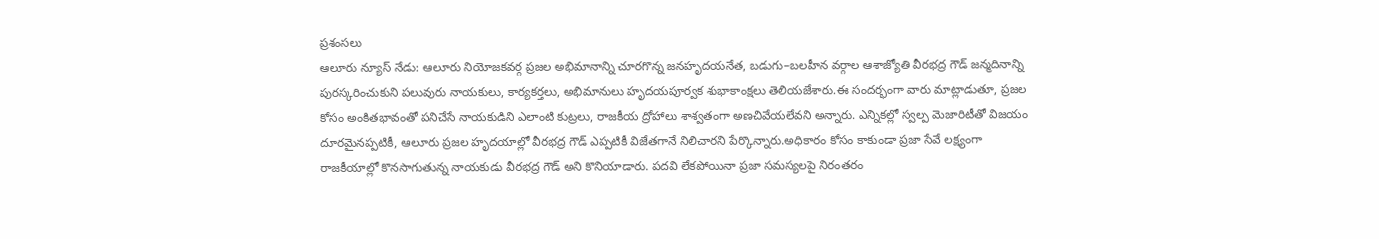ప్రశంసలు
ఆలూరు న్యూస్ నేడు: ఆలూరు నియోజకవర్గ ప్రజల అభిమానాన్ని చూరగొన్న జనహృదయనేత, బడుగు–బలహీన వర్గాల ఆశాజ్యోతి వీరభద్ర గౌడ్ జన్మదినాన్ని పురస్కరించుకుని పలువురు నాయకులు, కార్యకర్తలు, అభిమానులు హృదయపూర్వక శుభాకాంక్షలు తెలియజేశారు.ఈ సందర్భంగా వారు మాట్లాడుతూ, ప్రజల కోసం అంకితభావంతో పనిచేసే నాయకుడిని ఎలాంటి కుట్రలు, రాజకీయ ద్రోహాలు శాశ్వతంగా అణచివేయలేవని అన్నారు. ఎన్నికల్లో స్వల్ప మెజారిటీతో విజయం దూరమైనప్పటికీ, ఆలూరు ప్రజల హృదయాల్లో వీరభద్ర గౌడ్ ఎప్పటికీ విజేతగానే నిలిచారని పేర్కొన్నారు.అధికారం కోసం కాకుండా ప్రజా సేవే లక్ష్యంగా రాజకీయాల్లో కొనసాగుతున్న నాయకుడు వీరభద్ర గౌడ్ అని కొనియాడారు. పదవి లేకపోయినా ప్రజా సమస్యలపై నిరంతరం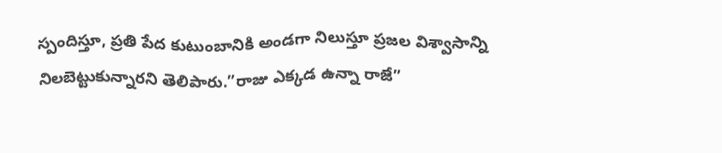స్పందిస్తూ, ప్రతి పేద కుటుంబానికి అండగా నిలుస్తూ ప్రజల విశ్వాసాన్ని నిలబెట్టుకున్నారని తెలిపారు.”రాజు ఎక్కడ ఉన్నా రాజే”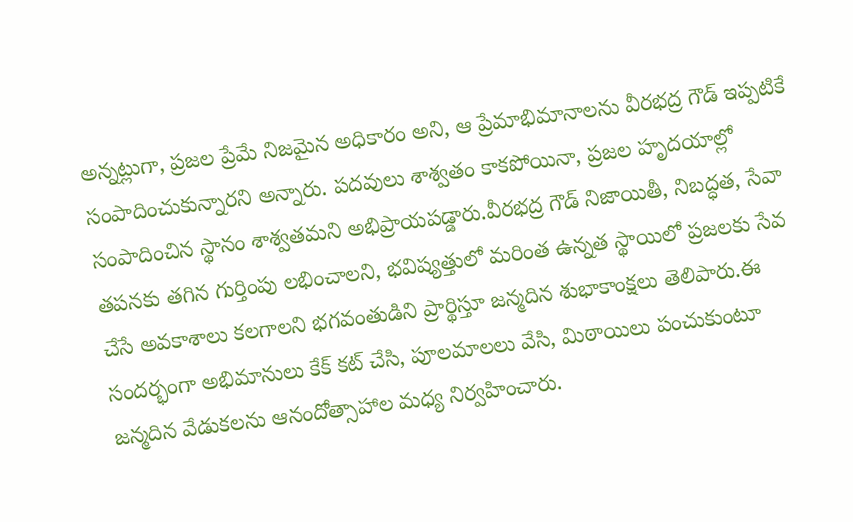అన్నట్లుగా, ప్రజల ప్రేమే నిజమైన అధికారం అని, ఆ ప్రేమాభిమానాలను వీరభద్ర గౌడ్ ఇప్పటికే సంపాదించుకున్నారని అన్నారు. పదవులు శాశ్వతం కాకపోయినా, ప్రజల హృదయాల్లో సంపాదించిన స్థానం శాశ్వతమని అభిప్రాయపడ్డారు.వీరభద్ర గౌడ్ నిజాయితీ, నిబద్ధత, సేవా తపనకు తగిన గుర్తింపు లభించాలని, భవిష్యత్తులో మరింత ఉన్నత స్థాయిలో ప్రజలకు సేవ చేసే అవకాశాలు కలగాలని భగవంతుడిని ప్రార్థిస్తూ జన్మదిన శుభాకాంక్షలు తెలిపారు.ఈ సందర్భంగా అభిమానులు కేక్ కట్ చేసి, పూలమాలలు వేసి, మిఠాయిలు పంచుకుంటూ జన్మదిన వేడుకలను ఆనందోత్సాహాల మధ్య నిర్వహించారు.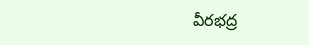వీరభద్ర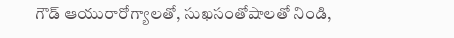గౌడ్ ఆయురారోగ్యాలతో, సుఖసంతోషాలతో నిండి,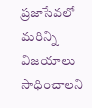ప్రజాసేవలో మరిన్ని విజయాలు సాధించాలని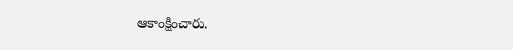ఆకాంక్షించారు.